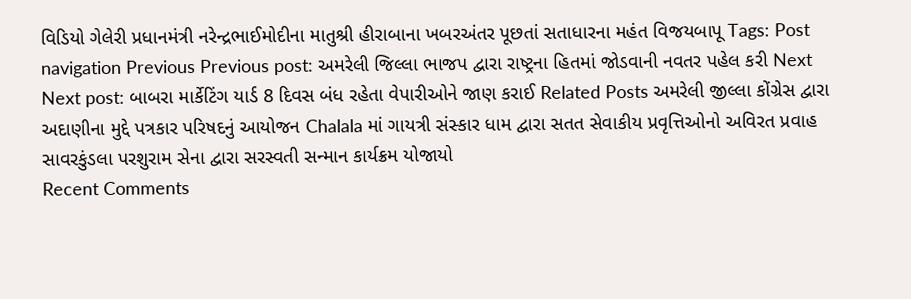વિડિયો ગેલેરી પ્રધાનમંત્રી નરેન્દ્રભાઈમોદીના માતુશ્રી હીરાબાના ખબરઅંતર પૂછતાં સતાધારના મહંત વિજયબાપૂ Tags: Post navigation Previous Previous post: અમરેલી જિલ્લા ભાજપ દ્વારા રાષ્ટ્રના હિતમાં જોડવાની નવતર પહેલ કરી Next Next post: બાબરા માર્કેટિંગ યાર્ડ 8 દિવસ બંધ રહેતા વેપારીઓને જાણ કરાઈ Related Posts અમરેલી જીલ્લા કોંગ્રેસ દ્વારા અદાણીના મુદ્દે પત્રકાર પરિષદનું આયોજન Chalala માં ગાયત્રી સંસ્કાર ધામ દ્વારા સતત સેવાકીય પ્રવૃત્તિઓનો અવિરત પ્રવાહ સાવરકુંડલા પરશુરામ સેના દ્વારા સરસ્વતી સન્માન કાર્યક્રમ યોજાયો
Recent Comments